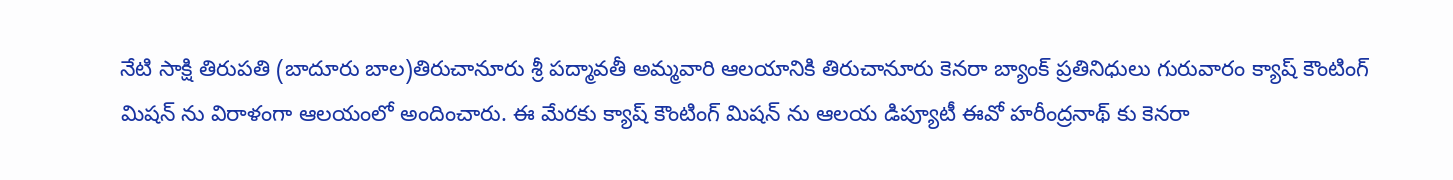నేటి సాక్షి తిరుపతి (బాదూరు బాల)తిరుచానూరు శ్రీ పద్మావతీ అమ్మవారి ఆలయానికి తిరుచానూరు కెనరా బ్యాంక్ ప్రతినిధులు గురువారం క్యాష్ కౌంటింగ్ మిషన్ ను విరాళంగా ఆలయంలో అందించారు. ఈ మేరకు క్యాష్ కౌంటింగ్ మిషన్ ను ఆలయ డిప్యూటీ ఈవో హరీంద్రనాథ్ కు కెనరా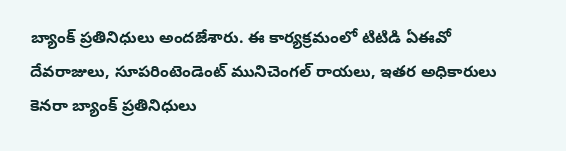బ్యాంక్ ప్రతినిధులు అందజేశారు. ఈ కార్యక్రమంలో టిటిడి ఏఈవో దేవరాజులు, సూపరింటెండెంట్ మునిచెంగల్ రాయలు, ఇతర అధికారులు కెనరా బ్యాంక్ ప్రతినిధులు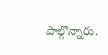పాల్గొన్నారు.